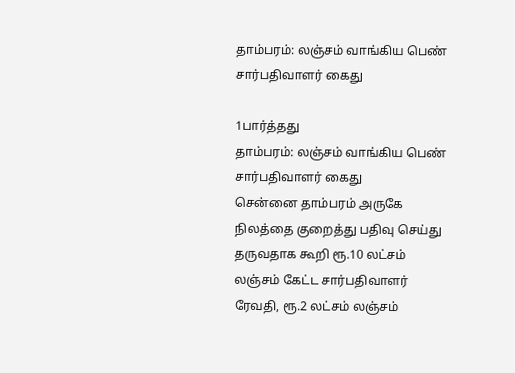தாம்பரம்: லஞ்சம் வாங்கிய பெண் சார்பதிவாளர் கைது

1பார்த்தது
தாம்பரம்: லஞ்சம் வாங்கிய பெண் சார்பதிவாளர் கைது
சென்னை தாம்பரம் அருகே நிலத்தை குறைத்து பதிவு செய்து தருவதாக கூறி ரூ.10 லட்சம் லஞ்சம் கேட்ட சார்பதிவாளர் ரேவதி, ரூ.2 லட்சம் லஞ்சம்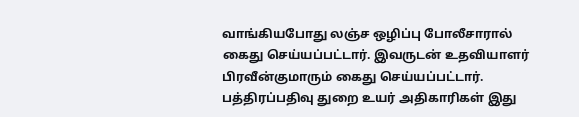வாங்கியபோது லஞ்ச ஒழிப்பு போலீசாரால் கைது செய்யப்பட்டார். இவருடன் உதவியாளர் பிரவீன்குமாரும் கைது செய்யப்பட்டார். பத்திரப்பதிவு துறை உயர் அதிகாரிகள் இது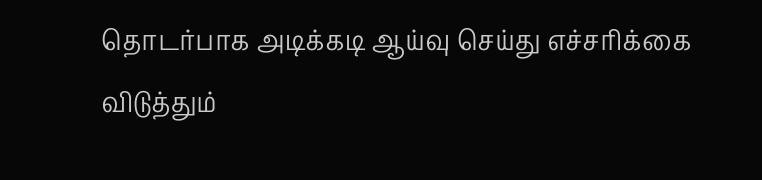தொடர்பாக அடிக்கடி ஆய்வு செய்து எச்சரிக்கை விடுத்தும்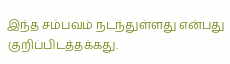இந்த சம்பவம் நடந்துள்ளது என்பது குறிப்பிடத்தக்கது.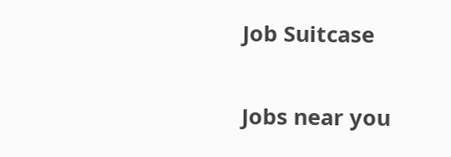Job Suitcase

Jobs near you